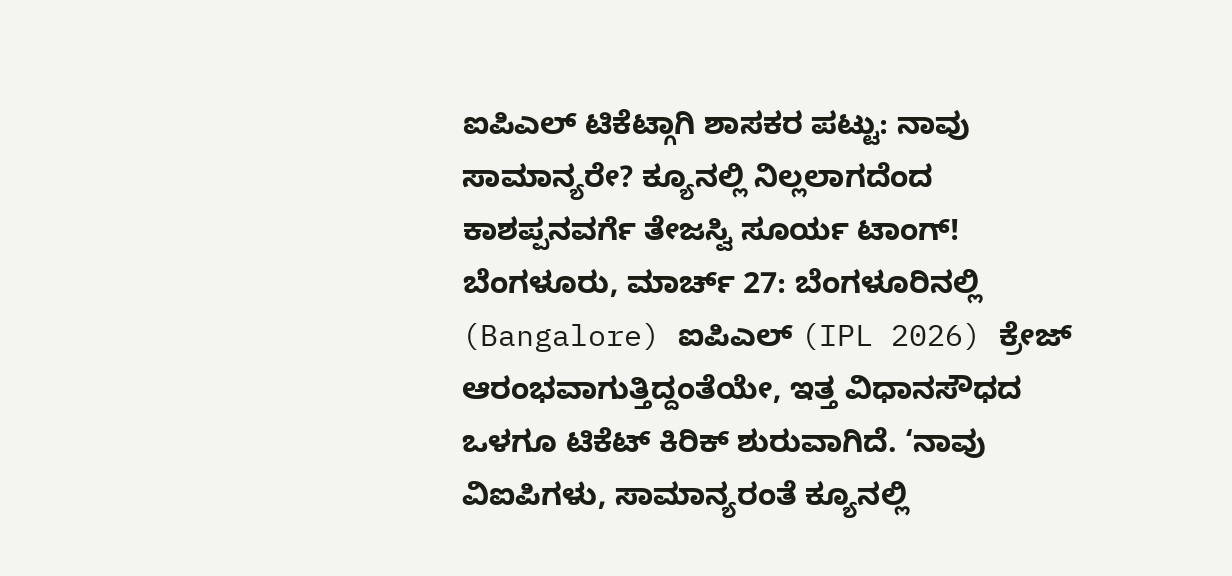ಐಪಿಎಲ್ ಟಿಕೆಟ್ಗಾಗಿ ಶಾಸಕರ ಪಟ್ಟು: ನಾವು ಸಾಮಾನ್ಯರೇ? ಕ್ಯೂನಲ್ಲಿ ನಿಲ್ಲಲಾಗದೆಂದ ಕಾಶಪ್ಪನವರ್ಗೆ ತೇಜಸ್ವಿ ಸೂರ್ಯ ಟಾಂಗ್!
ಬೆಂಗಳೂರು, ಮಾರ್ಚ್ 27: ಬೆಂಗಳೂರಿನಲ್ಲಿ (Bangalore) ಐಪಿಎಲ್ (IPL 2026) ಕ್ರೇಜ್ ಆರಂಭವಾಗುತ್ತಿದ್ದಂತೆಯೇ, ಇತ್ತ ವಿಧಾನಸೌಧದ ಒಳಗೂ ಟಿಕೆಟ್ ಕಿರಿಕ್ ಶುರುವಾಗಿದೆ. ‘ನಾವು ವಿಐಪಿಗಳು, ಸಾಮಾನ್ಯರಂತೆ ಕ್ಯೂನಲ್ಲಿ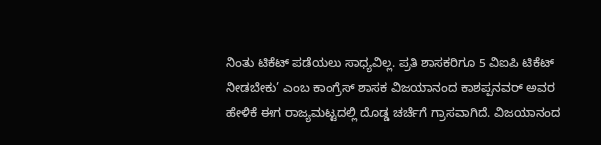ನಿಂತು ಟಿಕೆಟ್ ಪಡೆಯಲು ಸಾಧ್ಯವಿಲ್ಲ. ಪ್ರತಿ ಶಾಸಕರಿಗೂ 5 ವಿಐಪಿ ಟಿಕೆಟ್ ನೀಡಬೇಕು’ ಎಂಬ ಕಾಂಗ್ರೆಸ್ ಶಾಸಕ ವಿಜಯಾನಂದ ಕಾಶಪ್ಪನವರ್ ಅವರ ಹೇಳಿಕೆ ಈಗ ರಾಜ್ಯಮಟ್ಟದಲ್ಲಿ ದೊಡ್ಡ ಚರ್ಚೆಗೆ ಗ್ರಾಸವಾಗಿದೆ. ವಿಜಯಾನಂದ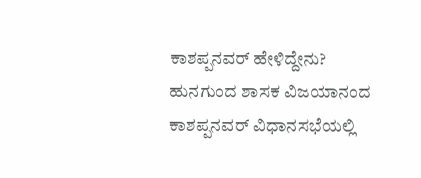ಕಾಶಪ್ಪನವರ್ ಹೇಳಿದ್ದೇನು? ಹುನಗುಂದ ಶಾಸಕ ವಿಜಯಾನಂದ ಕಾಶಪ್ಪನವರ್ ವಿಧಾನಸಭೆಯಲ್ಲಿ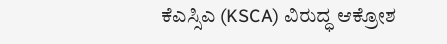ಕೆಎಸ್ಸಿಎ (KSCA) ವಿರುದ್ಧ ಆಕ್ರೋಶ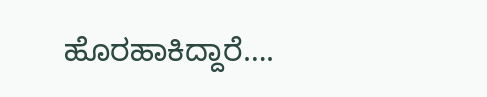ಹೊರಹಾಕಿದ್ದಾರೆ….